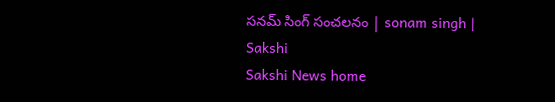సనమ్ సింగ్ సంచలనం | sonam singh | Sakshi
Sakshi News home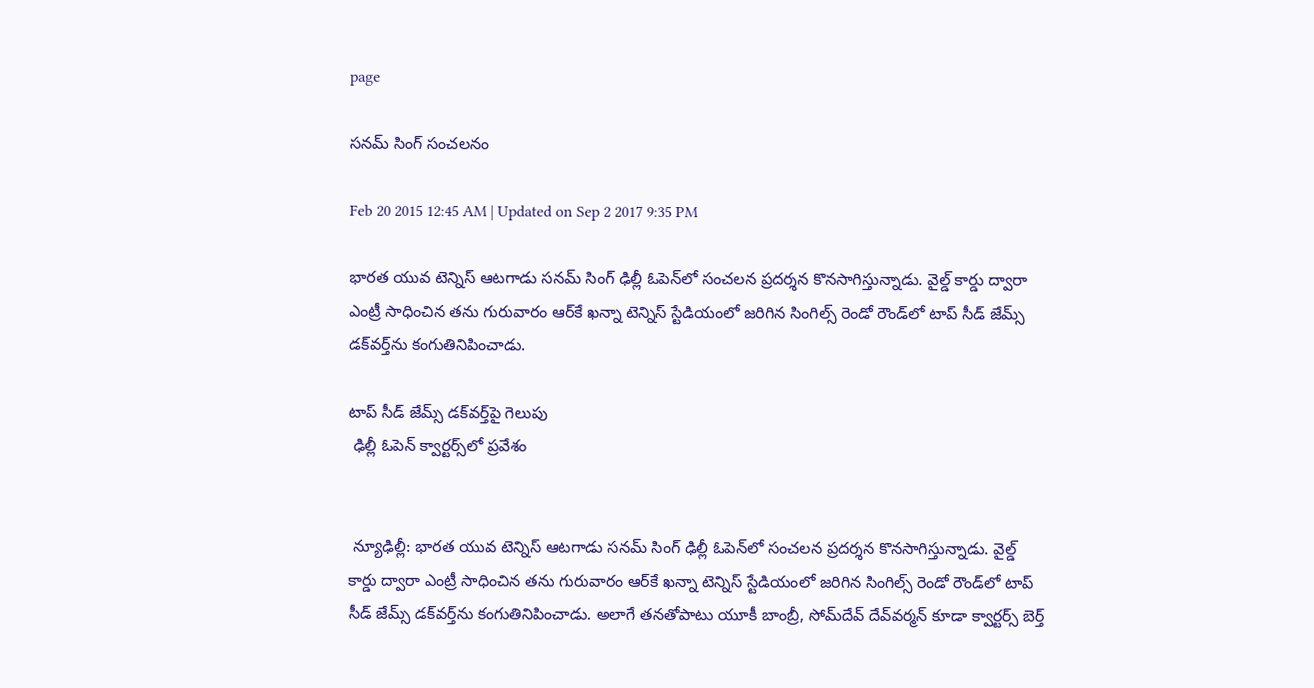page

సనమ్ సింగ్ సంచలనం

Feb 20 2015 12:45 AM | Updated on Sep 2 2017 9:35 PM

భారత యువ టెన్నిస్ ఆటగాడు సనమ్ సింగ్ ఢిల్లీ ఓపెన్‌లో సంచలన ప్రదర్శన కొనసాగిస్తున్నాడు. వైల్డ్ కార్డు ద్వారా ఎంట్రీ సాధించిన తను గురువారం ఆర్‌కే ఖన్నా టెన్నిస్ స్టేడియంలో జరిగిన సింగిల్స్ రెండో రౌండ్‌లో టాప్ సీడ్ జేమ్స్ డక్‌వర్త్‌ను కంగుతినిపించాడు.

టాప్ సీడ్ జేమ్స్ డక్‌వర్త్‌పై గెలుపు
 ఢిల్లీ ఓపెన్ క్వార్టర్స్‌లో ప్రవేశం


 న్యూఢిల్లీ: భారత యువ టెన్నిస్ ఆటగాడు సనమ్ సింగ్ ఢిల్లీ ఓపెన్‌లో సంచలన ప్రదర్శన కొనసాగిస్తున్నాడు. వైల్డ్ కార్డు ద్వారా ఎంట్రీ సాధించిన తను గురువారం ఆర్‌కే ఖన్నా టెన్నిస్ స్టేడియంలో జరిగిన సింగిల్స్ రెండో రౌండ్‌లో టాప్ సీడ్ జేమ్స్ డక్‌వర్త్‌ను కంగుతినిపించాడు. అలాగే తనతోపాటు యూకీ బాంబ్రీ, సోమ్‌దేవ్ దేవ్‌వర్మన్ కూడా క్వార్టర్స్ బెర్త్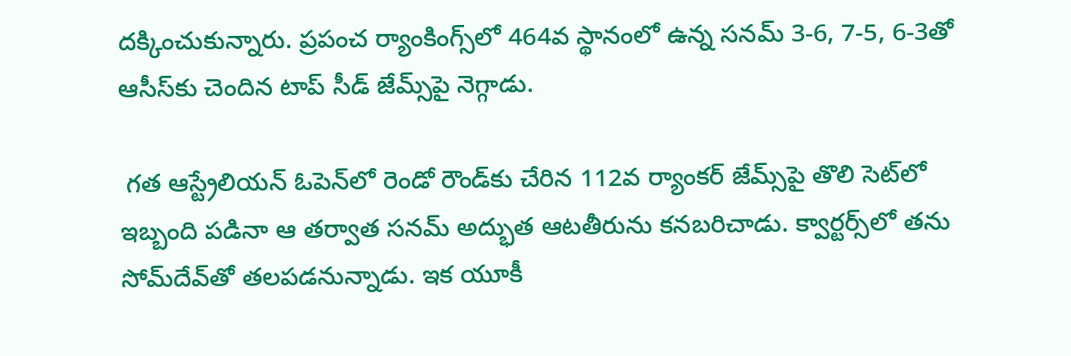దక్కించుకున్నారు. ప్రపంచ ర్యాంకింగ్స్‌లో 464వ స్థానంలో ఉన్న సనమ్ 3-6, 7-5, 6-3తో ఆసీస్‌కు చెందిన టాప్ సీడ్ జేమ్స్‌పై నెగ్గాడు.

 గత ఆస్ట్రేలియన్ ఓపెన్‌లో రెండో రౌండ్‌కు చేరిన 112వ ర్యాంకర్ జేమ్స్‌పై తొలి సెట్‌లో ఇబ్బంది పడినా ఆ తర్వాత సనమ్ అద్భుత ఆటతీరును కనబరిచాడు. క్వార్టర్స్‌లో తను సోమ్‌దేవ్‌తో తలపడనున్నాడు. ఇక యూకీ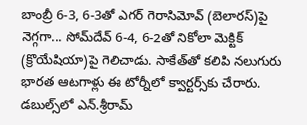బాంబ్రీ 6-3, 6-3తో ఎగర్ గెరాసిమోవ్ (బెలారస్)పై నెగ్గగా... సోమ్‌దేవ్ 6-4, 6-2తో నికోలా మెక్టిక్ (క్రొయేషియా)పై గెలిచాడు. సాకేత్‌తో కలిపి నలుగురు భారత ఆటగాళ్లు ఈ టోర్నీలో క్వార్టర్స్‌కు చేరారు. డబుల్స్‌లో ఎన్.శ్రీరామ్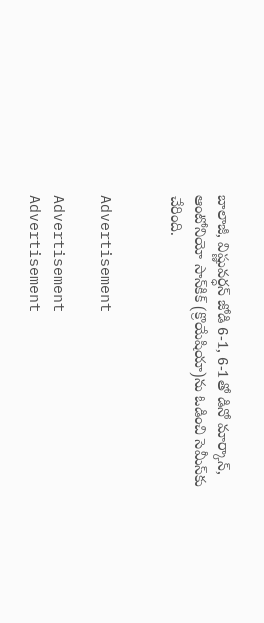బాలాజీ, విష్ణువర్ధన్ జోడి 6-1, 6-1తో డినో మార్కాన్, ఆంటోనియో సాన్‌కిక్ (క్రొయేషియా)ను ఓడించి సెమీస్‌కు చేరింది.


Advertisement

Advertisement
Advertisement